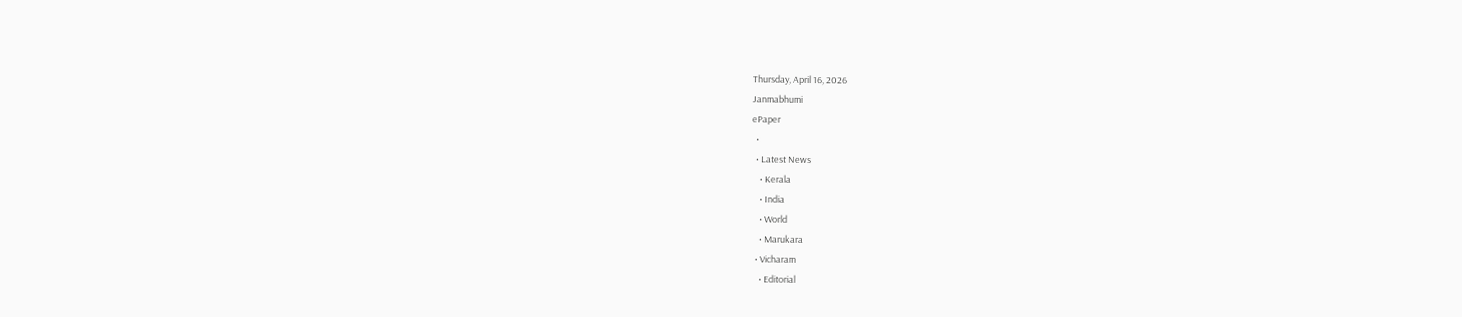Thursday, April 16, 2026
Janmabhumi
ePaper
  •
  • Latest News
    • Kerala
    • India
    • World
    • Marukara
  • Vicharam
    • Editorial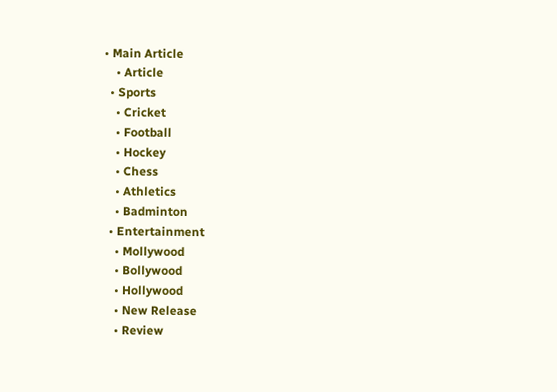• Main Article
    • Article
  • Sports
    • Cricket
    • Football
    • Hockey
    • Chess
    • Athletics
    • Badminton
  • Entertainment
    • Mollywood
    • Bollywood
    • Hollywood
    • New Release
    • Review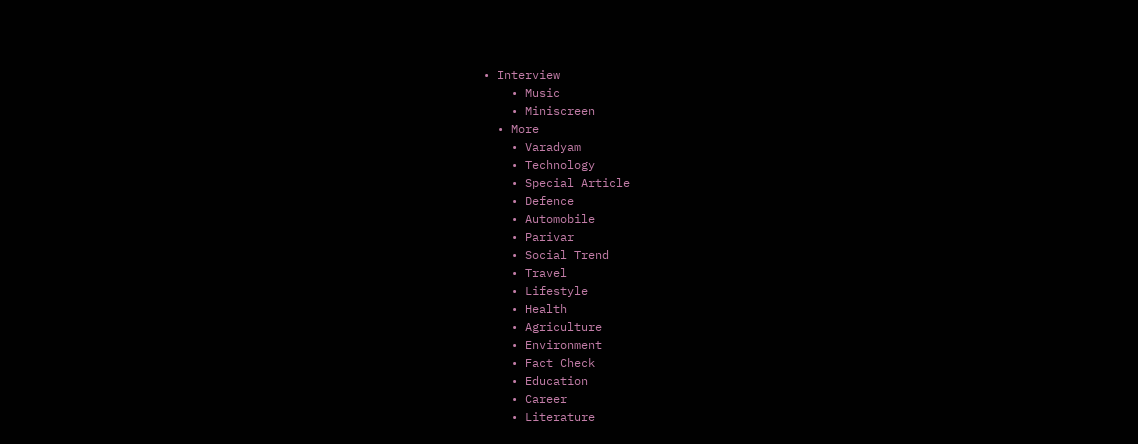• Interview
    • Music
    • Miniscreen
  • More
    • Varadyam
    • Technology
    • Special Article
    • Defence
    • Automobile
    • Parivar
    • Social Trend
    • Travel
    • Lifestyle
    • Health
    • Agriculture
    • Environment
    • Fact Check
    • Education
    • Career
    • Literature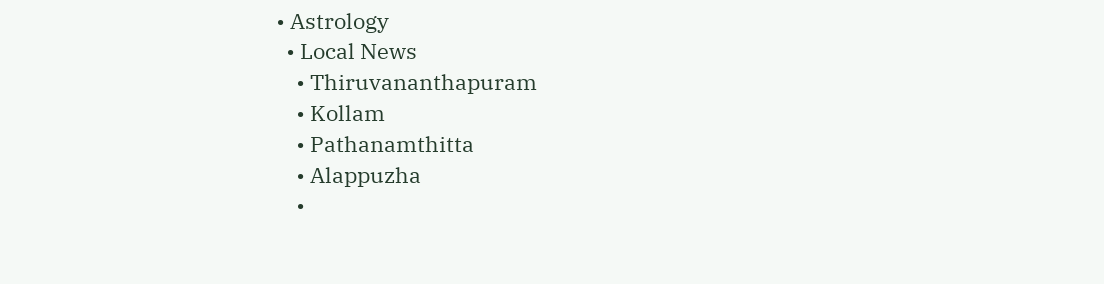• Astrology
  • Local News
    • Thiruvananthapuram
    • Kollam
    • Pathanamthitta
    • Alappuzha
    •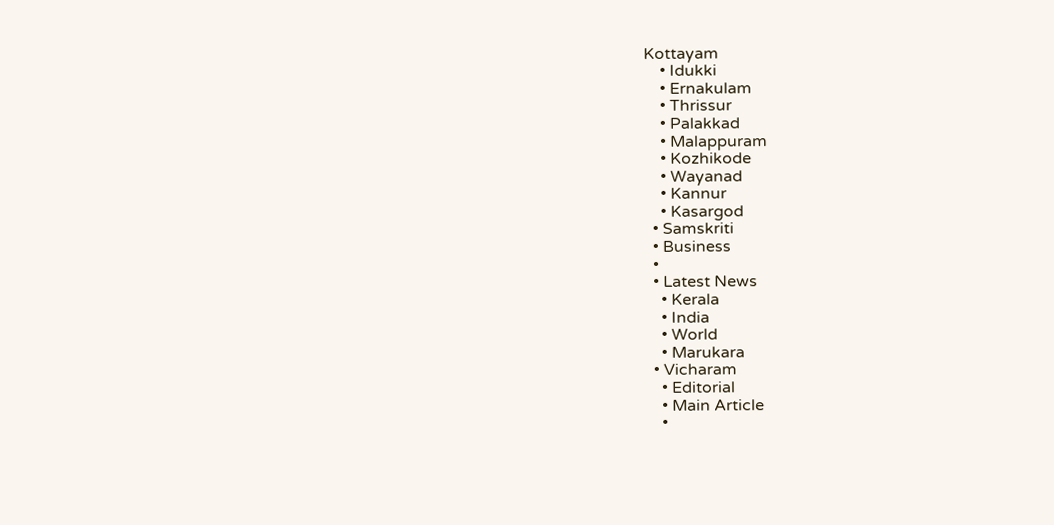Kottayam
    • Idukki
    • Ernakulam
    • Thrissur
    • Palakkad
    • Malappuram
    • Kozhikode
    • Wayanad
    • Kannur
    • Kasargod
  • Samskriti
  • Business
  •
  • Latest News
    • Kerala
    • India
    • World
    • Marukara
  • Vicharam
    • Editorial
    • Main Article
    •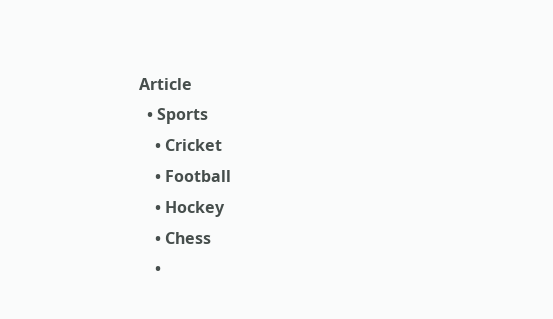Article
  • Sports
    • Cricket
    • Football
    • Hockey
    • Chess
    •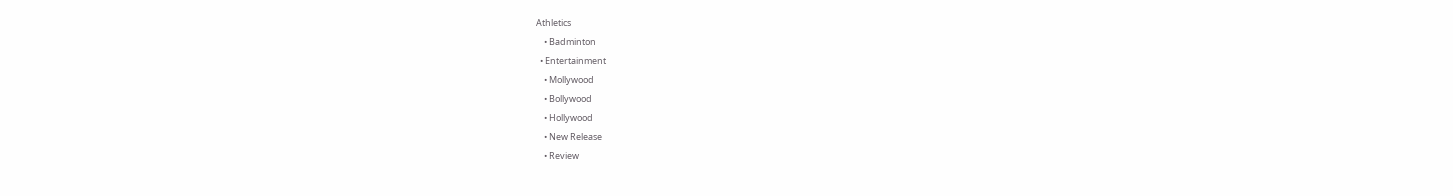Athletics
    • Badminton
  • Entertainment
    • Mollywood
    • Bollywood
    • Hollywood
    • New Release
    • Review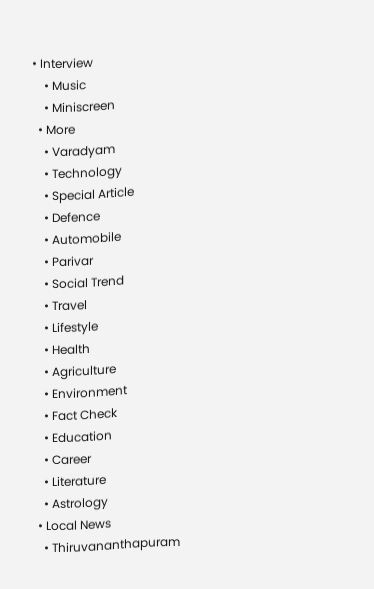• Interview
    • Music
    • Miniscreen
  • More
    • Varadyam
    • Technology
    • Special Article
    • Defence
    • Automobile
    • Parivar
    • Social Trend
    • Travel
    • Lifestyle
    • Health
    • Agriculture
    • Environment
    • Fact Check
    • Education
    • Career
    • Literature
    • Astrology
  • Local News
    • Thiruvananthapuram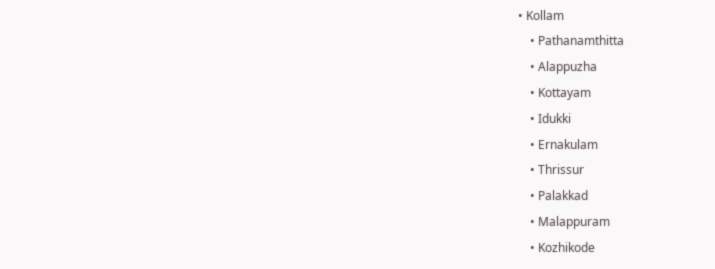• Kollam
    • Pathanamthitta
    • Alappuzha
    • Kottayam
    • Idukki
    • Ernakulam
    • Thrissur
    • Palakkad
    • Malappuram
    • Kozhikode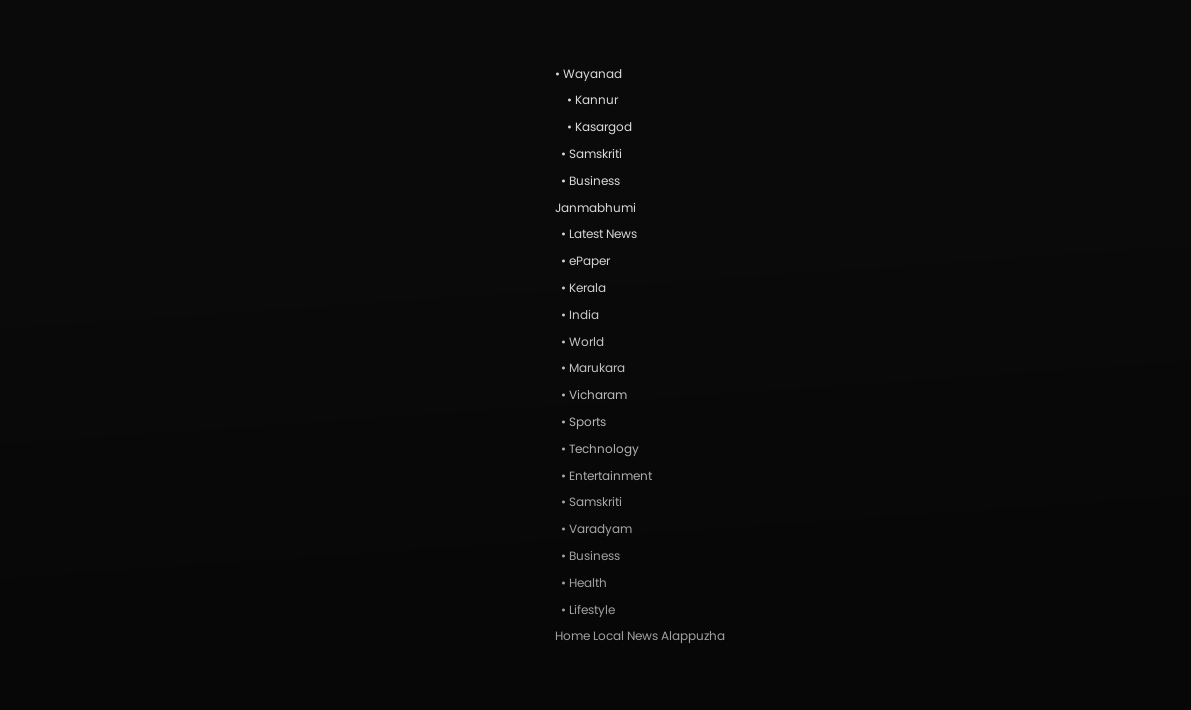• Wayanad
    • Kannur
    • Kasargod
  • Samskriti
  • Business
Janmabhumi
  • Latest News
  • ePaper
  • Kerala
  • India
  • World
  • Marukara
  • Vicharam
  • Sports
  • Technology
  • Entertainment
  • Samskriti
  • Varadyam
  • Business
  • Health
  • Lifestyle
Home Local News Alappuzha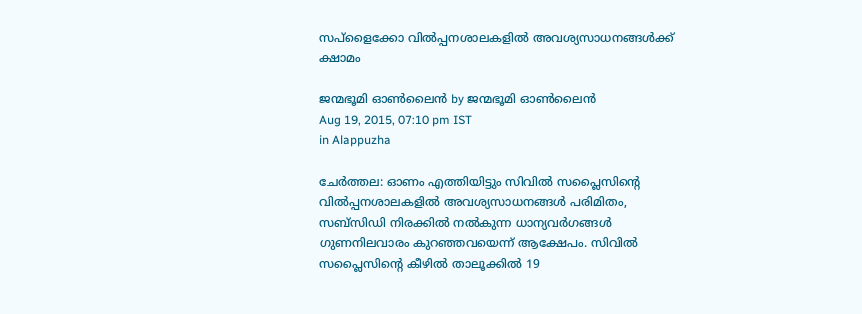സപ്‌ളൈക്കോ വില്‍പ്പനശാലകളില്‍ അവശ്യസാധനങ്ങള്‍ക്ക് ക്ഷാമം

ജന്മഭൂമി ഓണ്‍ലൈന്‍ by ജന്മഭൂമി ഓണ്‍ലൈന്‍
Aug 19, 2015, 07:10 pm IST
in Alappuzha

ചേര്‍ത്തല: ഓണം എത്തിയിട്ടും സിവില്‍ സപ്ലൈസിന്റെ വില്‍പ്പനശാലകളില്‍ അവശ്യസാധനങ്ങള്‍ പരിമിതം, സബ്‌സിഡി നിരക്കില്‍ നല്‍കുന്ന ധാന്യവര്‍ഗങ്ങള്‍ ഗുണനിലവാരം കുറഞ്ഞവയെന്ന് ആക്ഷേപം. സിവില്‍ സപ്ലൈസിന്റെ കീഴില്‍ താലൂക്കില്‍ 19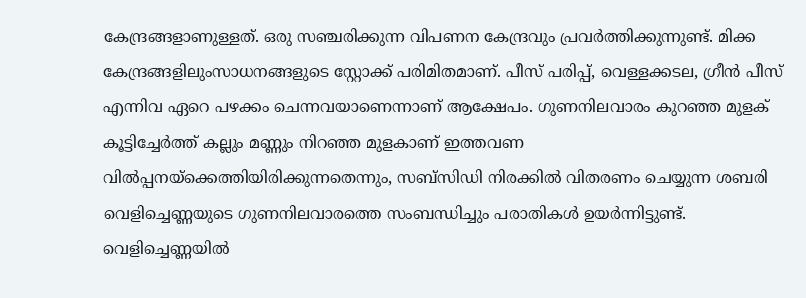കേന്ദ്രങ്ങളാണുള്ളത്. ഒരു സഞ്ചരിക്കുന്ന വിപണന കേന്ദ്രവും പ്രവര്‍ത്തിക്കുന്നുണ്ട്. മിക്ക കേന്ദ്രങ്ങളിലുംസാധനങ്ങളുടെ സ്റ്റോക്ക് പരിമിതമാണ്. പീസ് പരിപ്പ്, വെള്ളക്കടല, ഗ്രീന്‍ പീസ് എന്നിവ ഏറെ പഴക്കം ചെന്നവയാണെന്നാണ് ആക്ഷേപം. ഗുണനിലവാരം കുറഞ്ഞ മുളക് കൂട്ടിച്ചേര്‍ത്ത് കല്ലും മണ്ണും നിറഞ്ഞ മുളകാണ് ഇത്തവണ വില്‍പ്പനയ്‌ക്കെത്തിയിരിക്കുന്നതെന്നും, സബ്‌സിഡി നിരക്കില്‍ വിതരണം ചെയ്യുന്ന ശബരി വെളിച്ചെണ്ണയുടെ ഗുണനിലവാരത്തെ സംബന്ധിച്ചും പരാതികള്‍ ഉയര്‍ന്നിട്ടുണ്ട്. വെളിച്ചെണ്ണയില്‍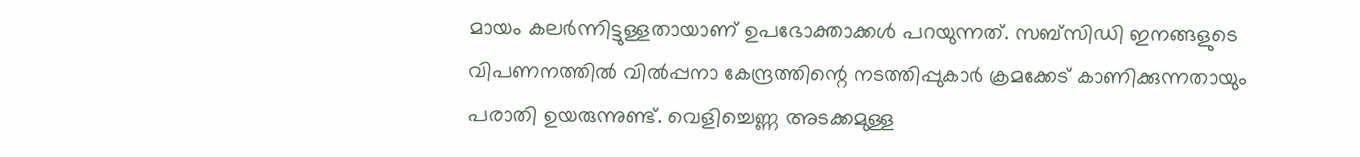മായം കലര്‍ന്നിട്ടുള്ളതായാണ് ഉപഭോക്താക്കള്‍ പറയുന്നത്. സബ്‌സിഡി ഇനങ്ങളുടെ വിപണനത്തില്‍ വില്‍പ്പനാ കേന്ദ്രത്തിന്റെ നടത്തിപ്പുകാര്‍ ക്രമക്കേട് കാണിക്കുന്നതായും പരാതി ഉയരുന്നുണ്ട്. വെളിച്ചെണ്ണ അടക്കമുള്ള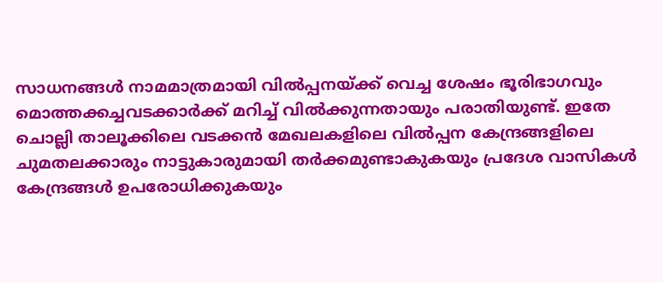സാധനങ്ങള്‍ നാമമാത്രമായി വില്‍പ്പനയ്‌ക്ക് വെച്ച ശേഷം ഭൂരിഭാഗവും മൊത്തക്കച്ചവടക്കാര്‍ക്ക് മറിച്ച് വില്‍ക്കുന്നതായും പരാതിയുണ്ട്. ഇതേ ചൊല്ലി താലൂക്കിലെ വടക്കന്‍ മേഖലകളിലെ വില്‍പ്പന കേന്ദ്രങ്ങളിലെ ചുമതലക്കാരും നാട്ടുകാരുമായി തര്‍ക്കമുണ്ടാകുകയും പ്രദേശ വാസികള്‍ കേന്ദ്രങ്ങള്‍ ഉപരോധിക്കുകയും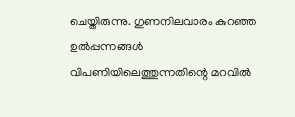ചെയ്തിരുന്നു. ഗുണനിലവാരം കുറഞ്ഞ ഉല്‍പ്പന്നങ്ങള്‍ വിപണിയിലെത്തുന്നതിന്റെ മറവില്‍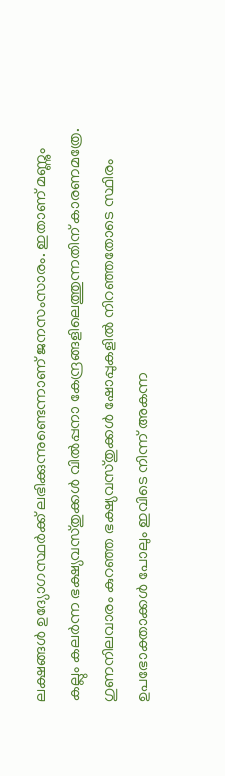ലക്ഷങ്ങള്‍ ഉദ്യോഗസ്ഥര്‍ക്ക് ലഭിക്കുന്നുണ്ടെന്നാണ് ജനസംസാരം. ഇതാണ് മണ്ണും കല്ലും കലര്‍ന്ന ഭക്ഷ്യവസ്തുക്കള്‍ വില്‍പ്പനാ കേന്ദ്രങ്ങളിലെത്തുന്നതിന് കാരണമത്രേ. ഗുണനിലവാരം കുറഞ്ഞ ഭക്ഷ്യവസ്തുക്കള്‍ ഷോപ്പുകളില്‍ നിറഞ്ഞതോടെ സ്ഥിരം ഉപഭോക്താക്കള്‍ പോലും ഇവിടെ നിന്ന് അകന്ന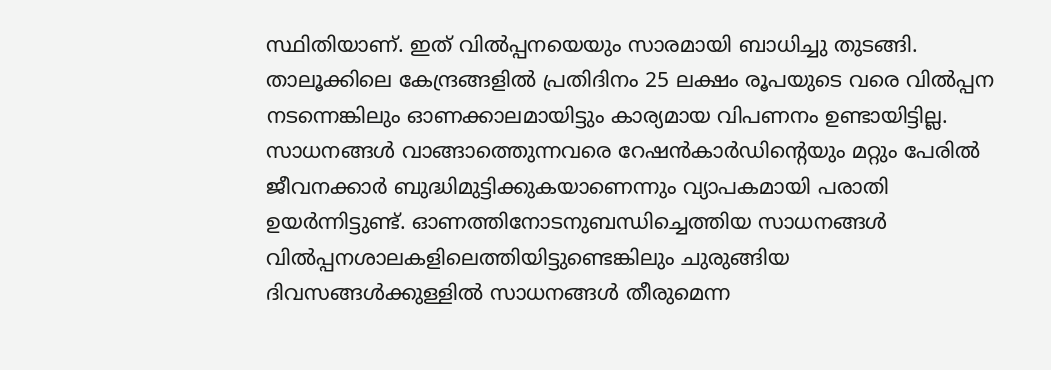സ്ഥിതിയാണ്. ഇത് വില്‍പ്പനയെയും സാരമായി ബാധിച്ചു തുടങ്ങി. താലൂക്കിലെ കേന്ദ്രങ്ങളില്‍ പ്രതിദിനം 25 ലക്ഷം രൂപയുടെ വരെ വില്‍പ്പന നടന്നെങ്കിലും ഓണക്കാലമായിട്ടും കാര്യമായ വിപണനം ഉണ്ടായിട്ടില്ല. സാധനങ്ങള്‍ വാങ്ങാത്തെുന്നവരെ റേഷന്‍കാര്‍ഡിന്റെയും മറ്റും പേരില്‍ ജീവനക്കാര്‍ ബുദ്ധിമുട്ടിക്കുകയാണെന്നും വ്യാപകമായി പരാതി ഉയര്‍ന്നിട്ടുണ്ട്. ഓണത്തിനോടനുബന്ധിച്ചെത്തിയ സാധനങ്ങള്‍ വില്‍പ്പനശാലകളിലെത്തിയിട്ടുണ്ടെങ്കിലും ചുരുങ്ങിയ ദിവസങ്ങള്‍ക്കുള്ളില്‍ സാധനങ്ങള്‍ തീരുമെന്ന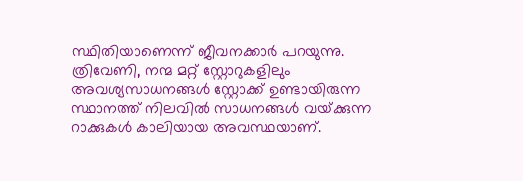സ്ഥിതിയാണെന്ന് ജീവനക്കാര്‍ പറയുന്നു. ത്രിവേണി, നന്മ മറ്റ് സ്റ്റോറുകളിലും അവശ്യസാധനങ്ങള്‍ സ്റ്റോക്ക് ഉണ്ടായിരുന്ന സ്ഥാനത്ത് നിലവില്‍ സാധനങ്ങള്‍ വയ്‌ക്കുന്ന റാക്കുകള്‍ കാലിയായ അവസ്ഥയാണ്.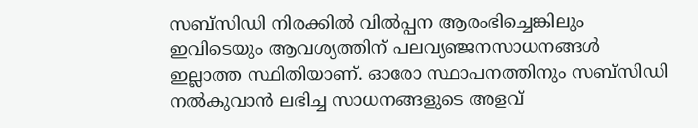സബ്‌സിഡി നിരക്കില്‍ വില്‍പ്പന ആരംഭിച്ചെങ്കിലും ഇവിടെയും ആവശ്യത്തിന് പലവ്യഞ്ജനസാധനങ്ങള്‍ ഇല്ലാത്ത സ്ഥിതിയാണ്. ഓരോ സ്ഥാപനത്തിനും സബ്‌സിഡി നല്‍കുവാന്‍ ലഭിച്ച സാധനങ്ങളുടെ അളവ്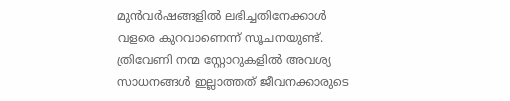മുന്‍വര്‍ഷങ്ങളില്‍ ലഭിച്ചതിനേക്കാള്‍ വളരെ കുറവാണെന്ന് സൂചനയുണ്ട്. ത്രിവേണി നന്മ സ്റ്റോറുകളില്‍ അവശ്യ സാധനങ്ങള്‍ ഇല്ലാത്തത് ജീവനക്കാരുടെ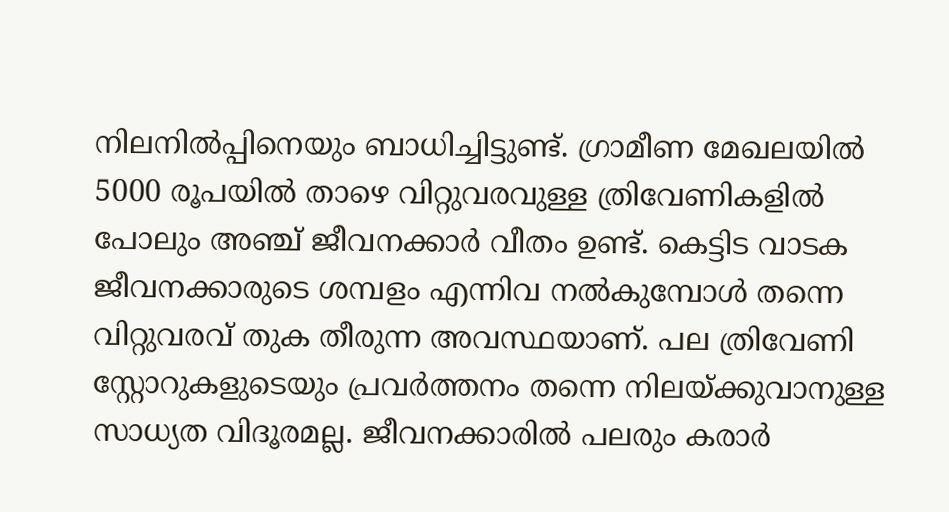നിലനില്‍പ്പിനെയും ബാധിച്ചിട്ടുണ്ട്. ഗ്രാമീണ മേഖലയില്‍ 5000 രൂപയില്‍ താഴെ വിറ്റുവരവുള്ള ത്രിവേണികളില്‍ പോലും അഞ്ച് ജീവനക്കാര്‍ വീതം ഉണ്ട്. കെട്ടിട വാടക ജീവനക്കാരുടെ ശമ്പളം എന്നിവ നല്‍കുമ്പോള്‍ തന്നെ വിറ്റുവരവ് തുക തീരുന്ന അവസ്ഥയാണ്. പല ത്രിവേണി സ്റ്റോറുകളുടെയും പ്രവര്‍ത്തനം തന്നെ നിലയ്‌ക്കുവാനുള്ള സാധ്യത വിദൂരമല്ല. ജീവനക്കാരില്‍ പലരും കരാര്‍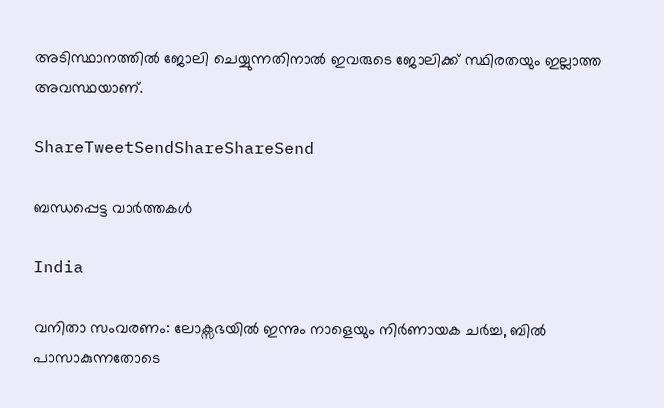അടിസ്ഥാനത്തില്‍ ജോലി ചെയ്യുന്നതിനാല്‍ ഇവരുടെ ജോലിക്ക് സ്ഥിരതയും ഇല്ലാത്ത അവസ്ഥയാണ്.

ShareTweetSendShareShareSend

ബന്ധപ്പെട്ട വാര്‍ത്തകള്‍

India

വനിതാ സംവരണം: ലോക്സഭയിൽ ഇന്നും നാളെയും നിർണായക ചർച്ച, ബിൽ പാസാകുന്നതോടെ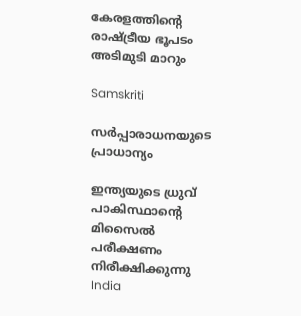കേരളത്തിന്റെ രാഷ്‌ട്രീയ ഭൂപടം അടിമുടി മാറും

Samskriti

സര്‍പ്പാരാധനയുടെ പ്രാധാന്യം

ഇന്ത്യയുടെ ധ്രുവ് പാകിസ്ഥാന്‍റെ മിസൈല്‍ പരീക്ഷണം നിരീക്ഷിക്കുന്നു
India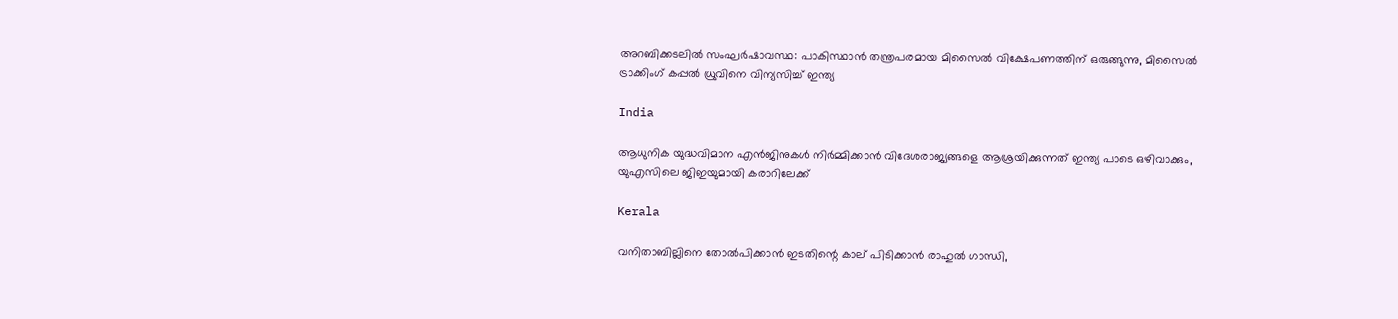അറബിക്കടലിൽ സംഘർഷാവസ്ഥ: പാകിസ്ഥാൻ തന്ത്രപരമായ മിസൈൽ വിക്ഷേപണത്തിന് ഒരുങ്ങുന്നു, മിസൈൽ ട്രാക്കിംഗ് കപ്പൽ ധ്രുവിനെ വിന്യസിച്ച് ഇന്ത്യ

India

ആധുനിക യുദ്ധവിമാന എൻജിനുകള്‍ നിര്‍മ്മിക്കാന്‍ വിദേശരാജ്യങ്ങളെ ആശ്രയിക്കുന്നത് ഇന്ത്യ പാടെ ഒഴിവാക്കും, യുഎസിലെ ജിഇയുമായി കരാറിലേക്ക്

Kerala

വനിതാബില്ലിനെ തോല്‍പിക്കാന്‍ ഇടതിന്റെ കാല് പിടിക്കാന്‍ രാഹുല്‍ ഗാന്ധി,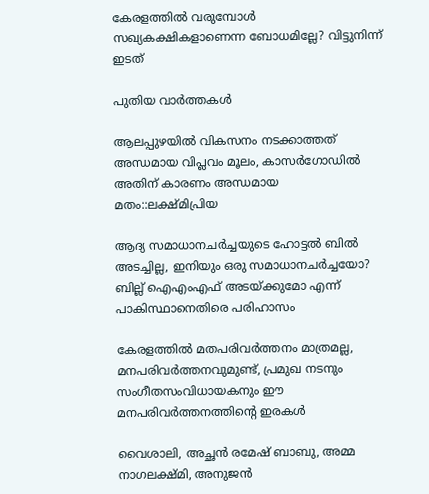കേരളത്തില്‍ വരുമ്പോള്‍ സഖ്യകക്ഷികളാണെന്ന ബോധമില്ലേ? വിട്ടുനിന്ന് ഇടത്

പുതിയ വാര്‍ത്തകള്‍

ആലപ്പുഴയില്‍ വികസനം നടക്കാത്തത് അന്ധമായ വിപ്ലവം മൂലം, കാസര്‍ഗോഡില്‍ അതിന് കാരണം അന്ധമായ മതം::ലക്ഷ്മിപ്രിയ

ആദ്യ സമാധാനചര്‍ച്ചയുടെ ഹോട്ടല്‍ ബില്‍ അടച്ചില്ല, ഇനിയും ഒരു സമാധാനചര്‍ച്ചയോ? ബില്ല് ഐഎംഎഫ് അടയ്‌ക്കുമോ എന്ന് പാകിസ്ഥാനെതിരെ പരിഹാസം

കേരളത്തില്‍ മതപരിവര്‍ത്തനം മാത്രമല്ല, മനപരിവര്‍ത്തനവുമുണ്ട്, പ്രമുഖ നടനും സംഗീതസംവിധായകനും ഈ മനപരിവര്‍ത്തനത്തിന്റെ ഇരകള്‍

വൈശാലി, അച്ഛന്‍ രമേഷ് ബാബു, അമ്മ നാഗലക്ഷ്മി, അനുജന്‍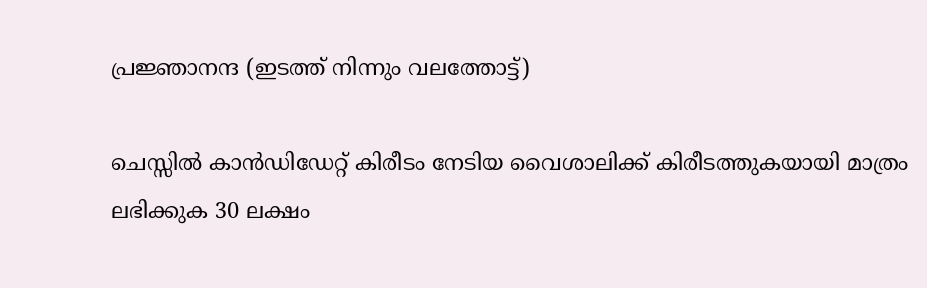പ്രജ്ഞാനന്ദ (ഇടത്ത് നിന്നും വലത്തോട്ട്)

ചെസ്സില്‍ കാന്‍ഡിഡേറ്റ് കിരീടം നേടിയ വൈശാലിക്ക് കിരീടത്തുകയായി മാത്രം ലഭിക്കുക 30 ലക്ഷം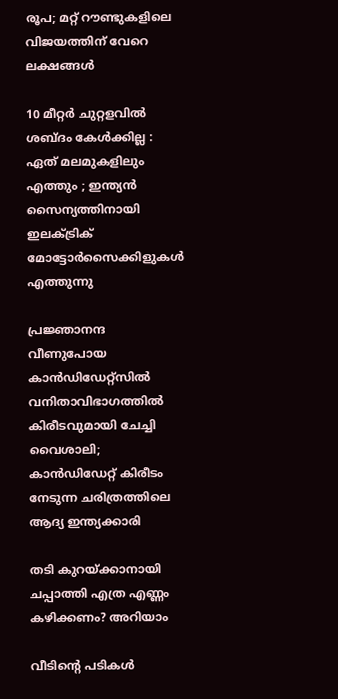രൂപ; മറ്റ് റൗണ്ടുകളിലെ വിജയത്തിന് വേറെ ലക്ഷങ്ങള്‍

10 മീറ്റർ ചുറ്റളവിൽ ശബ്ദം കേൾക്കില്ല : ഏത് മലമുകളിലും എത്തും ; ഇന്ത്യൻ സൈന്യത്തിനായി ഇലക്ട്രിക് മോട്ടോർസൈക്കിളുകൾ എത്തുന്നു

പ്രജ്ഞാനന്ദ വീണുപോയ കാന്‍ഡിഡേറ്റ്സില്‍ വനിതാവിഭാഗത്തില്‍ കിരീടവുമായി ചേച്ചി വൈശാലി; കാന്‍ഡിഡേറ്റ് കിരീടം നേടുന്ന ചരിത്രത്തിലെ ആദ്യ ഇന്ത്യക്കാരി

തടി കുറയ്‌ക്കാനായി ചപ്പാത്തി എത്ര എണ്ണം കഴിക്കണം? അറിയാം

വീടിന്റെ പടികൾ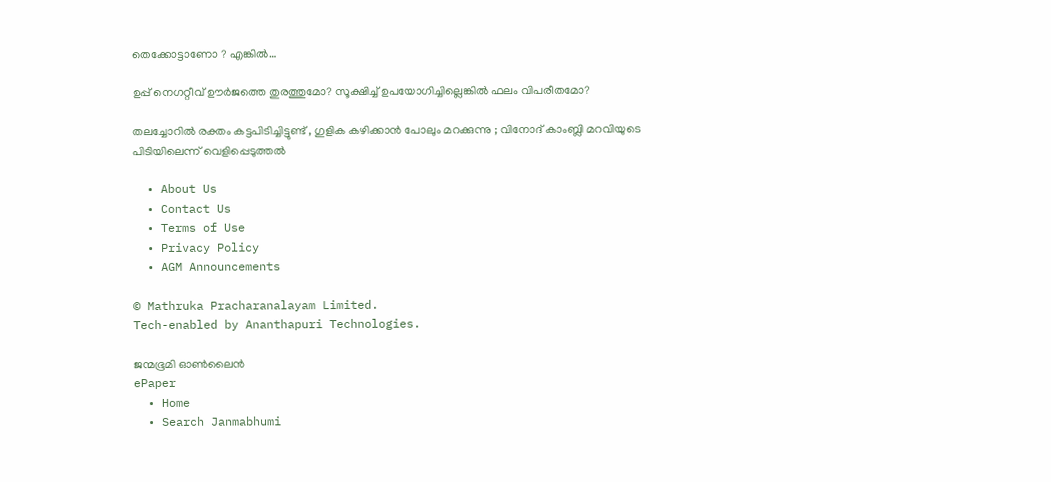തെക്കോട്ടാണോ ? എങ്കിൽ…

ഉപ്പ് നെഗറ്റീവ് ഊർജത്തെ തുരത്തുമോ? സൂക്ഷിച്ച് ഉപയോഗിച്ചില്ലെങ്കിൽ ഫലം വിപരീതമോ?

തലച്ചോറില്‍ രക്തം കട്ടപിടിച്ചിട്ടുണ്ട് , ഗുളിക കഴിക്കാൻ പോലും മറക്കുന്നു ; വിനോദ് കാംബ്ലി മറവിയുടെ പിടിയിലെന്ന് വെളിപ്പെടുത്തല്‍

  • About Us
  • Contact Us
  • Terms of Use
  • Privacy Policy
  • AGM Announcements

© Mathruka Pracharanalayam Limited.
Tech-enabled by Ananthapuri Technologies.

ജന്മഭൂമി ഓണ്‍ലൈന്‍
ePaper
  • Home
  • Search Janmabhumi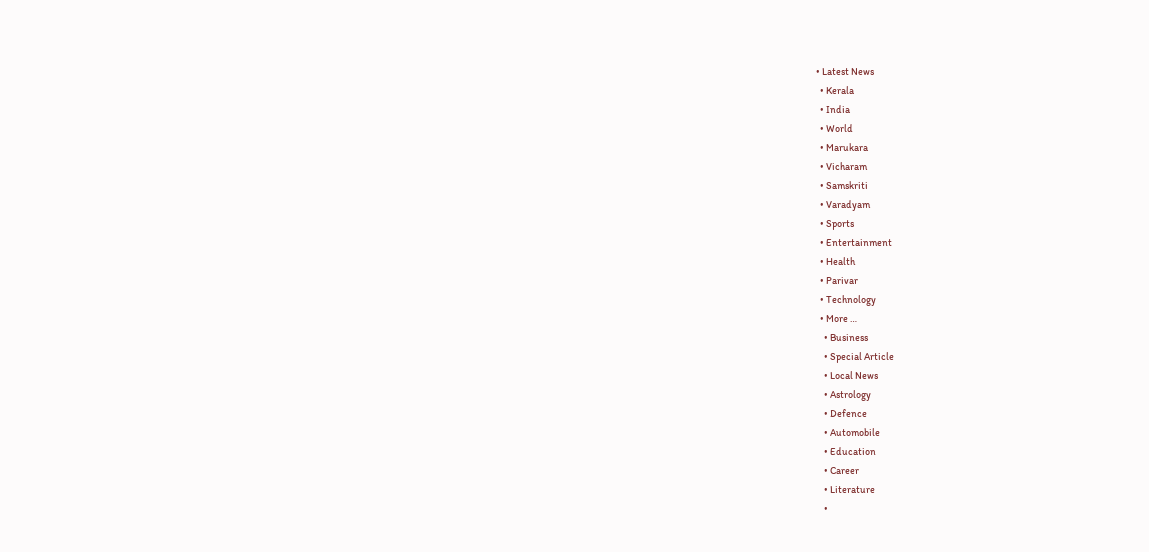• Latest News
  • Kerala
  • India
  • World
  • Marukara
  • Vicharam
  • Samskriti
  • Varadyam
  • Sports
  • Entertainment
  • Health
  • Parivar
  • Technology
  • More …
    • Business
    • Special Article
    • Local News
    • Astrology
    • Defence
    • Automobile
    • Education
    • Career
    • Literature
    •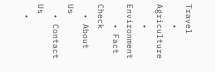Travel
    • Agriculture
    • Environment
    • Fact Check
  • About Us
  • Contact Us
  •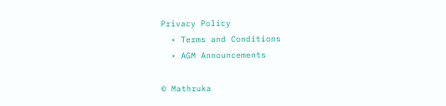Privacy Policy
  • Terms and Conditions
  • AGM Announcements

© Mathruka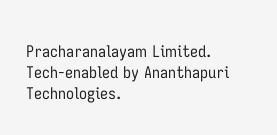Pracharanalayam Limited.
Tech-enabled by Ananthapuri Technologies.